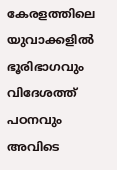കേരളത്തിലെ യുവാക്കളില്‍ ഭൂരിഭാഗവും വിദേശത്ത് പഠനവും അവിടെ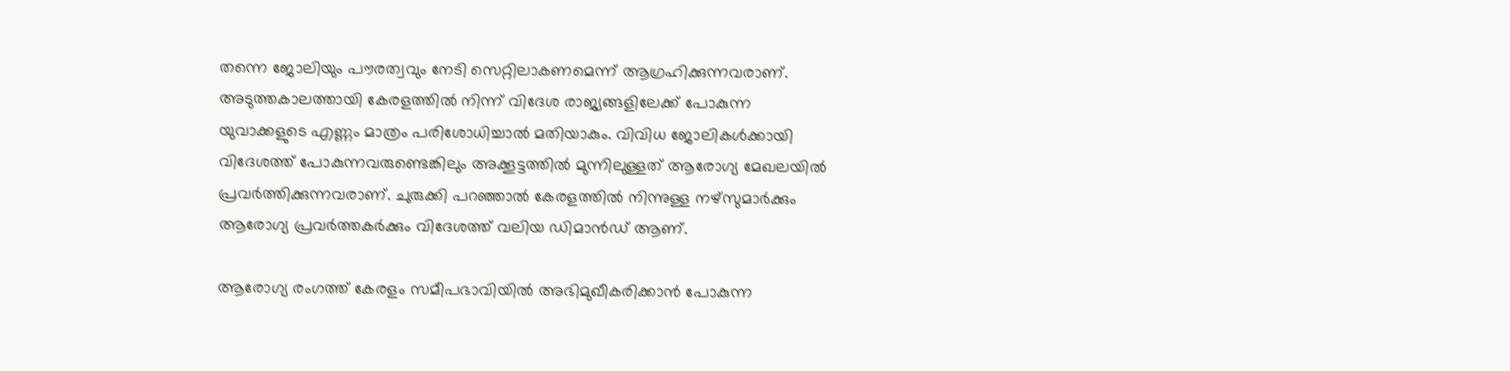തന്നെ ജോലിയും പൗരത്വവും നേടി സെറ്റിലാകണമെന്ന് ആഗ്രഹിക്കുന്നവരാണ്. അടുത്തകാലത്തായി കേരളത്തില്‍ നിന്ന് വിദേശ രാജ്യങ്ങളിലേക്ക് പോകുന്ന യുവാക്കളുടെ എണ്ണം മാത്രം പരിശോധിച്ചാല്‍ മതിയാകും. വിവിധ ജോലികള്‍ക്കായി വിദേശത്ത് പോകുന്നവരുണ്ടെങ്കിലും അക്കൂട്ടത്തില്‍ മുന്നിലുള്ളത് ആരോഗ്യ മേഖലയില്‍ പ്രവര്‍ത്തിക്കുന്നവരാണ്. ചുരുക്കി പറഞ്ഞാല്‍ കേരളത്തില്‍ നിന്നുള്ള നഴ്‌സുമാര്‍ക്കും ആരോഗ്യ പ്രവര്‍ത്തകര്‍ക്കും വിദേശത്ത് വലിയ ഡിമാന്‍ഡ് ആണ്.

ആരോഗ്യ രംഗത്ത് കേരളം സമീപഭാവിയില്‍ അഭിമുഖീകരിക്കാന്‍ പോകുന്ന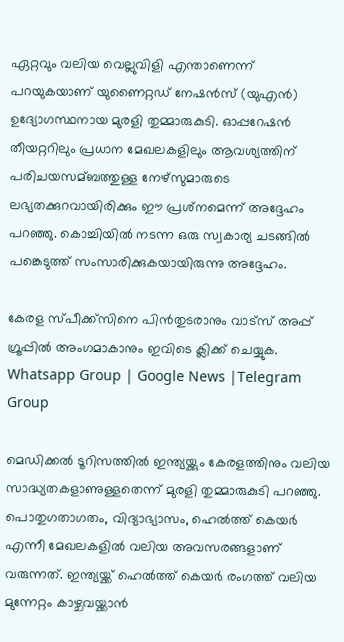ഏറ്റവും വലിയ വെല്ലുവിളി എന്താണെന്ന് പറയുകയാണ് യുണൈറ്റഡ് നേഷന്‍സ് (യുഎന്‍) ഉദ്യോഗസ്ഥനായ മുരളി തുമ്മാരുകുടി. ഓപ്പറേഷന്‍ തീയറ്ററിലും പ്രധാന മേഖലകളിലും ആവശ്യത്തിന് പരിചയസമ്ബത്തുള്ള നേഴ്സുമാരുടെ ലഭ്യതക്കുറവായിരിക്കും ഈ പ്രശ്‌നമെന്ന് അദ്ദേഹം പറഞ്ഞു. കൊച്ചിയില്‍ നടന്ന ഒരു സ്വകാര്യ ചടങ്ങില്‍ പങ്കെടുത്ത് സംസാരിക്കുകയായിരുന്നു അദ്ദേഹം.

കേരള സ്പീക്ക്സിനെ പിൻതുടരാനും വാട്സ് അപ്പ് ഗ്രൂപ്പിൽ അംഗമാകാനും ഇവിടെ ക്ലിക്ക് ചെയ്യുക. Whatsapp Group | Google News |Telegram Group

മെഡിക്കല്‍ ടൂറിസത്തില്‍ ഇന്ത്യയ്ക്കും കേരളത്തിനും വലിയ സാദ്ധ്യതകളാണുള്ളതെന്ന് മുരളി തുമ്മാരുകുടി പറഞ്ഞു. പൊതുഗതാഗതം, വിദ്യാഭ്യാസം, ഹെല്‍ത്ത് കെയര്‍ എന്നീ മേഖലകളില്‍ വലിയ അവസരങ്ങളാണ് വരുന്നത്. ഇന്ത്യയ്ക്ക് ഹെല്‍ത്ത് കെയര്‍ രംഗത്ത് വലിയ മുന്നേറ്റം കാഴ്ചവയ്ക്കാന്‍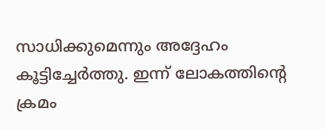സാധിക്കുമെന്നും അദ്ദേഹം കൂട്ടിച്ചേര്‍ത്തു. ഇന്ന് ലോകത്തിന്റെ ക്രമം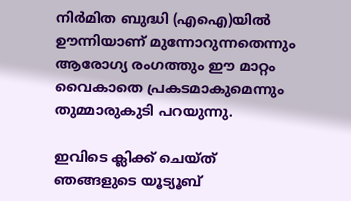നിര്‍മിത ബുദ്ധി (എഐ)യില്‍ ഊന്നിയാണ് മുന്നോറുന്നതെന്നും ആരോഗ്യ രംഗത്തും ഈ മാറ്റം വൈകാതെ പ്രകടമാകുമെന്നും തുമ്മാരുകുടി പറയുന്നു.

ഇവിടെ ക്ലിക്ക് ചെയ്ത് ഞങ്ങളുടെ യൂട്യൂബ്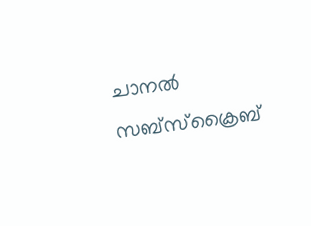ചാനൽ സബ്സ്ക്രൈബ്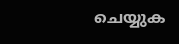ചെയ്യുക